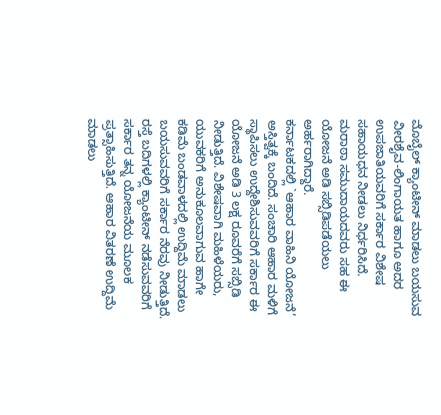ಮೊಬೈಲ್ ಕ್ಯಾಂಟೀನ್ ಮಾಡಲು ಬಯಸುವ ವೀರಶೈವ-ಲಿಂಗಾಯತ ಹಾಗೂ ಅದರ ಉಪಜಾತಿಯವರಿಗೆ ಸರ್ಕಾರ ವಿಶೇಷ ಸಹಾಯಧನ ನೀಡಲು ನಿರ್ಧರಿಸಿದೆ. ಮರಾಠಾ ಸಮುದಾಯದವರು ಸಹ ಈ ಯೋಜನೆ ಅಡಿ ಸಬ್ಸಿಡಿಪಡೆಯಲು ಅರ್ಹರಾಗಿದ್ದಾರೆ.
ಕರ್ನಾಟಕದಲ್ಲಿ `ಆಹಾರ ವಾಹಿನಿ ಯೋಜನೆ’ ಅಸ್ತಿತ್ವಕ್ಕೆ ಬಂದಿದೆ. ಸಂಚಾರಿ ಆಹಾರ ಮಳಿಗೆ ಸ್ಥಾಪಿಸಲು ಉದ್ದೇಶಿಸುವವರಿಗೆ ಸರ್ಕಾರ ಈ ಯೋಜನೆ ಅಡಿ 3 ಲಕ್ಷ ರೂವರೆಗೆ ಸಬ್ಸಿಡಿ ನೀಡುತ್ತಿದೆ. ವಿಶೇಷವಾಗಿ ಮಹಿಳೆಯರು, ಯುವಕರಿಗೆ ಅನುಕೂಲವಾಗುವ ಹಾಗೇ ಕಡಿಮೆ ಬಂಡವಾಳದಲ್ಲಿ ಉದ್ದಿಮೆ ಮಾಡಲು ಬಯಸುವವರಿಗೆ ಸರ್ಕಾರ ನೆರವು ನೀಡುತ್ತಿದೆ.
ರಸ್ತೆ ಬದಿಗಳಲ್ಲಿ ಕ್ಯಾಂಟೀನ್ ನಡೆಸುವವರಿಗೆ ಸರ್ಕಾರ ತನ್ನ ಯೋಜನೆಯ ಮೂಲಕ ಪ್ರತ್ಸಾಹಿಸುತ್ತಿದೆ. ಆಹಾರ ವಿತರಣೆ ಉದ್ದಿಮೆ ಮಾಡಲು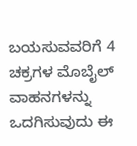ಬಯಸುವವರಿಗೆ 4 ಚಕ್ರಗಳ ಮೊಬೈಲ್ ವಾಹನಗಳನ್ನು ಒದಗಿಸುವುದು ಈ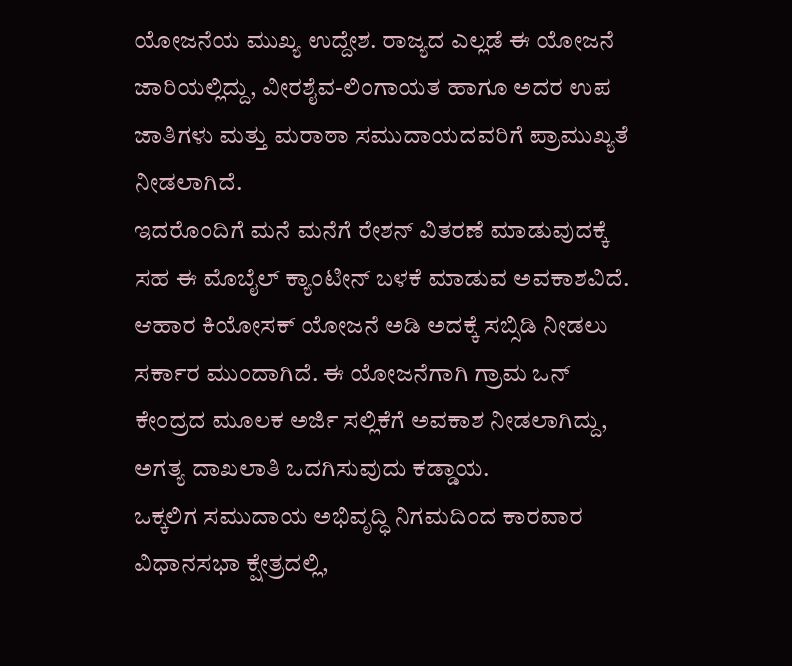ಯೋಜನೆಯ ಮುಖ್ಯ ಉದ್ದೇಶ. ರಾಜ್ಯದ ಎಲ್ಲಡೆ ಈ ಯೋಜನೆ ಜಾರಿಯಲ್ಲಿದ್ದು, ವೀರಶೈವ-ಲಿಂಗಾಯತ ಹಾಗೂ ಅದರ ಉಪ ಜಾತಿಗಳು ಮತ್ತು ಮರಾಠಾ ಸಮುದಾಯದವರಿಗೆ ಪ್ರಾಮುಖ್ಯತೆ ನೀಡಲಾಗಿದೆ.
ಇದರೊಂದಿಗೆ ಮನೆ ಮನೆಗೆ ರೇಶನ್ ವಿತರಣೆ ಮಾಡುವುದಕ್ಕೆ ಸಹ ಈ ಮೊಬೈಲ್ ಕ್ಯಾಂಟೀನ್ ಬಳಕೆ ಮಾಡುವ ಅವಕಾಶವಿದೆ. ಆಹಾರ ಕಿಯೋಸಕ್ ಯೋಜನೆ ಅಡಿ ಅದಕ್ಕೆ ಸಬ್ಸಿಡಿ ನೀಡಲು ಸರ್ಕಾರ ಮುಂದಾಗಿದೆ. ಈ ಯೋಜನೆಗಾಗಿ ಗ್ರಾಮ ಒನ್ ಕೇಂದ್ರದ ಮೂಲಕ ಅರ್ಜಿ ಸಲ್ಲಿಕೆಗೆ ಅವಕಾಶ ನೀಡಲಾಗಿದ್ದು, ಅಗತ್ಯ ದಾಖಲಾತಿ ಒದಗಿಸುವುದು ಕಡ್ಡಾಯ.
ಒಕ್ಕಲಿಗ ಸಮುದಾಯ ಅಭಿವೃದ್ಧಿ ನಿಗಮದಿಂದ ಕಾರವಾರ ವಿಧಾನಸಭಾ ಕ್ಷೇತ್ರದಲ್ಲಿ,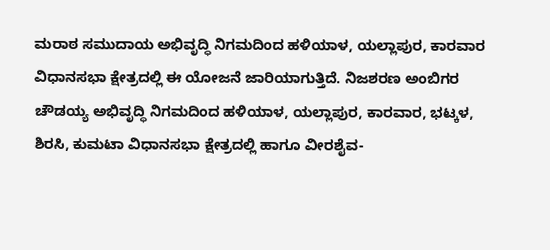ಮರಾಠ ಸಮುದಾಯ ಅಭಿವೃದ್ಧಿ ನಿಗಮದಿಂದ ಹಳಿಯಾಳ, ಯಲ್ಲಾಪುರ, ಕಾರವಾರ ವಿಧಾನಸಭಾ ಕ್ಷೇತ್ರದಲ್ಲಿ ಈ ಯೋಜನೆ ಜಾರಿಯಾಗುತ್ತಿದೆ. ನಿಜಶರಣ ಅಂಬಿಗರ ಚೌಡಯ್ಯ ಅಭಿವೃದ್ಧಿ ನಿಗಮದಿಂದ ಹಳಿಯಾಳ, ಯಲ್ಲಾಪುರ, ಕಾರವಾರ, ಭಟ್ಕಳ, ಶಿರಸಿ, ಕುಮಟಾ ವಿಧಾನಸಭಾ ಕ್ಷೇತ್ರದಲ್ಲಿ ಹಾಗೂ ವೀರಶೈವ-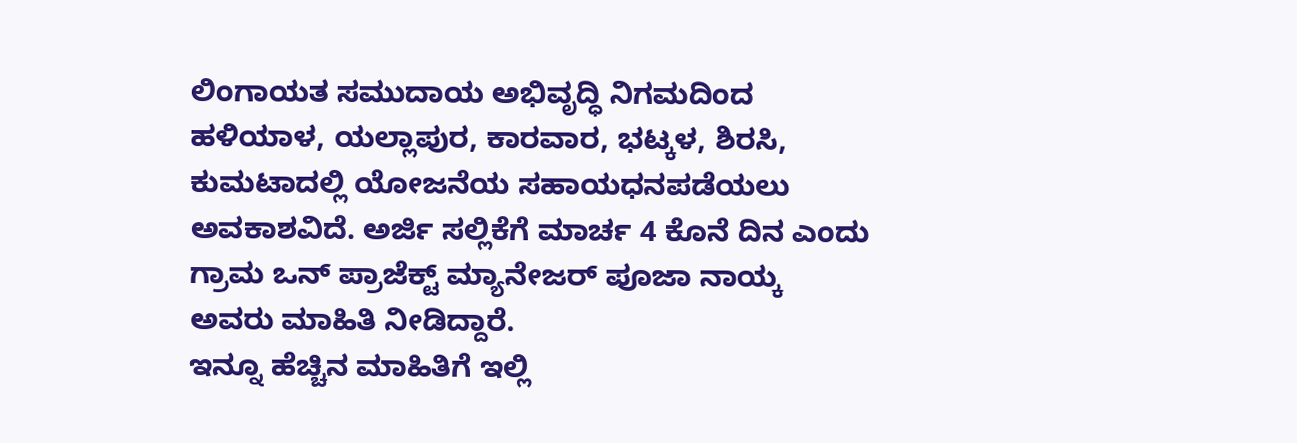ಲಿಂಗಾಯತ ಸಮುದಾಯ ಅಭಿವೃದ್ಧಿ ನಿಗಮದಿಂದ ಹಳಿಯಾಳ, ಯಲ್ಲಾಪುರ, ಕಾರವಾರ, ಭಟ್ಕಳ, ಶಿರಸಿ, ಕುಮಟಾದಲ್ಲಿ ಯೋಜನೆಯ ಸಹಾಯಧನಪಡೆಯಲು ಅವಕಾಶವಿದೆ. ಅರ್ಜಿ ಸಲ್ಲಿಕೆಗೆ ಮಾರ್ಚ 4 ಕೊನೆ ದಿನ ಎಂದು ಗ್ರಾಮ ಒನ್ ಪ್ರಾಜೆಕ್ಟ್ ಮ್ಯಾನೇಜರ್ ಪೂಜಾ ನಾಯ್ಕ ಅವರು ಮಾಹಿತಿ ನೀಡಿದ್ದಾರೆ.
ಇನ್ನೂ ಹೆಚ್ಚಿನ ಮಾಹಿತಿಗೆ ಇಲ್ಲಿ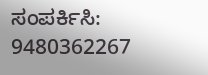ಸಂಪರ್ಕಿಸಿ: 9480362267